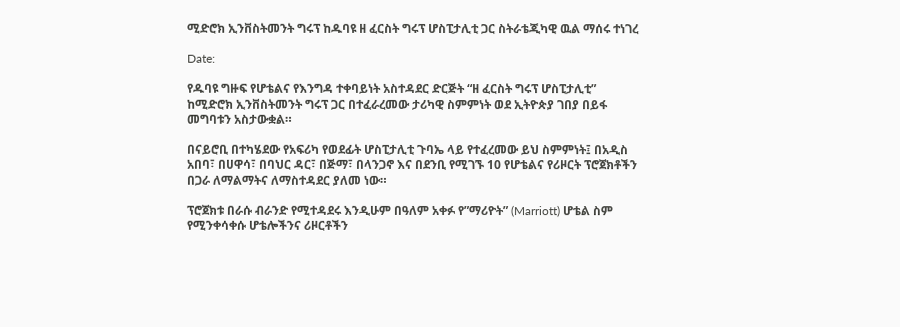ሚድሮክ ኢንቨስትመንት ግሩፕ ከዱባዩ ዘ ፈርስት ግሩፕ ሆስፒታሊቲ ጋር ስትራቴጂካዊ ዉል ማሰሩ ተነገረ

Date:

የዱባዩ ግዙፍ የሆቴልና የእንግዳ ተቀባይነት አስተዳደር ድርጅት “ዘ ፈርስት ግሩፕ ሆስፒታሊቲ” ከሚድሮክ ኢንቨስትመንት ግሩፕ ጋር በተፈራረመው ታሪካዊ ስምምነት ወደ ኢትዮጵያ ገበያ በይፋ መግባቱን አስታውቋል።

በናይሮቢ በተካሄደው የአፍሪካ የወደፊት ሆስፒታሊቲ ጉባኤ ላይ የተፈረመው ይህ ስምምነት፤ በአዲስ አበባ፣ በሀዋሳ፣ በባህር ዳር፣ በጅማ፣ በላንጋኖ እና በደንቢ የሚገኙ 10 የሆቴልና የሪዞርት ፕሮጀክቶችን በጋራ ለማልማትና ለማስተዳደር ያለመ ነው።

ፕሮጀክቱ በራሱ ብራንድ የሚተዳደሩ እንዲሁም በዓለም አቀፉ የ”ማሪዮት” (Marriott) ሆቴል ስም የሚንቀሳቀሱ ሆቴሎችንና ሪዞርቶችን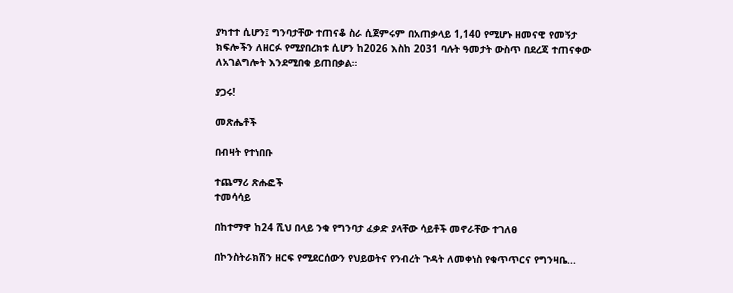ያካተተ ሲሆን፤ ግንባታቸው ተጠናቆ ስራ ሲጀምሩም በአጠቃላይ 1,140 የሚሆኑ ዘመናዊ የመኝታ ክፍሎችን ለዘርፉ የሚያበረክቱ ሲሆን ከ2026 እስከ 2031 ባሉት ዓመታት ውስጥ በደረጃ ተጠናቀው ለአገልግሎት እንደሚበቁ ይጠበቃል።

ያጋሩ!

መጽሔቶች

በብዛት የተነበቡ

ተጨማሪ ጽሑፎች
ተመሳሳይ

በከተማዋ ከ24 ሺህ በላይ ንቁ የግንባታ ፈቃድ ያላቸው ሳይቶች መኖራቸው ተገለፀ

በኮንስትራክሽን ዘርፍ የሚደርሰውን የህይወትና የንብረት ጉዳት ለመቀነስ የቁጥጥርና የግንዛቤ...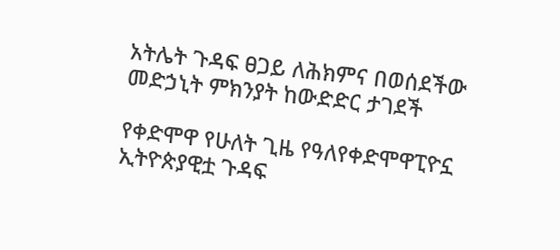አትሌት ጉዳፍ ፀጋይ ለሕክምና በወሰደችው መድኃኒት ምክንያት ከውድድር ታገደች

የቀድሞዋ የሁለት ጊዜ የዓለየቀድሞዋፒዮኗ ኢትዮጵያዊቷ ጉዳፍ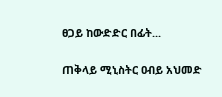ፀጋይ ከውድድር በፊት...

ጠቅላይ ሚኒስትር ዐብይ አህመድ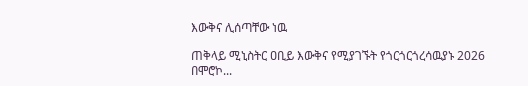እውቅና ሊሰጣቸው ነዉ

ጠቅላይ ሚኒስትር ዐቢይ እውቅና የሚያገኙት የጎርጎርጎረሳዉያኑ 2026 በሞሮኮ...